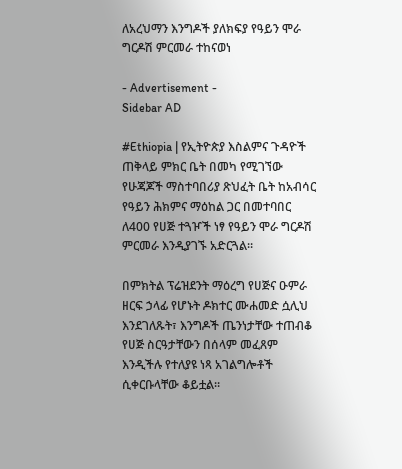ለአረህማን እንግዶች ያለክፍያ የዓይን ሞራ ግርዶሽ ምርመራ ተከናወነ

- Advertisement -
Sidebar AD

#Ethiopia | የኢትዮጵያ እስልምና ጉዳዮች ጠቅላይ ምክር ቤት በመካ የሚገኘው የሁጃጆች ማስተባበሪያ ጽህፈት ቤት ከአብሳር የዓይን ሕክምና ማዕከል ጋር በመተባበር ለ400 የሀጅ ተጓዦች ነፃ የዓይን ሞራ ግርዶሽ ምርመራ እንዲያገኙ አድርጓል።

በምክትል ፕሬዝደንት ማዕረግ የሀጅና ዑምራ ዘርፍ ኃላፊ የሆኑት ዶክተር ሙሐመድ ሷሊህ እንደገለጹት፣ እንግዶች ጤንነታቸው ተጠብቆ የሀጅ ስርዓታቸውን በሰላም መፈጸም እንዲችሉ የተለያዩ ነጻ አገልግሎቶች ሲቀርቡላቸው ቆይቷል።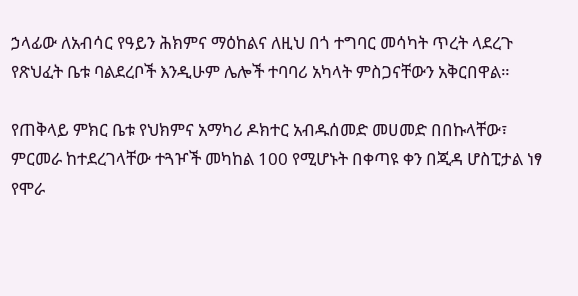ኃላፊው ለአብሳር የዓይን ሕክምና ማዕከልና ለዚህ በጎ ተግባር መሳካት ጥረት ላደረጉ የጽህፈት ቤቱ ባልደረቦች እንዲሁም ሌሎች ተባባሪ አካላት ምስጋናቸውን አቅርበዋል።

የጠቅላይ ምክር ቤቱ የህክምና አማካሪ ዶክተር አብዱሰመድ መሀመድ በበኩላቸው፣ ምርመራ ከተደረገላቸው ተጓዦች መካከል 100 የሚሆኑት በቀጣዩ ቀን በጂዳ ሆስፒታል ነፃ የሞራ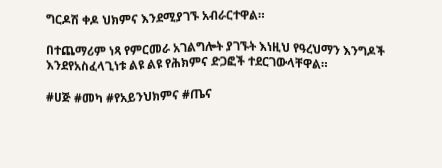ግርዶሽ ቀዶ ህክምና እንደሚያገኙ አብራርተዋል።

በተጨማሪም ነጻ የምርመራ አገልግሎት ያገኙት እነዚህ የዓረህማን እንግዶች እንደየአስፈላጊነቱ ልዩ ልዩ የሕክምና ድጋፎች ተደርገውላቸዋል።

#ሀጅ #መካ #የአይንህክምና #ጤና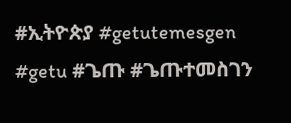#ኢትዮጵያ #getutemesgen #getu #ጌጡ #ጌጡተመስገን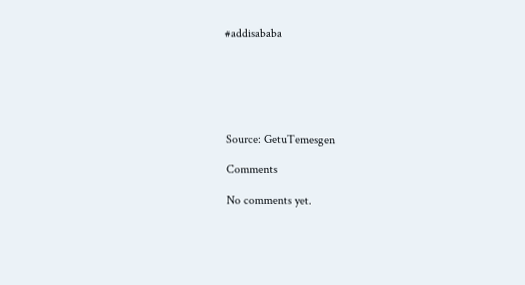#addisababa






Source: GetuTemesgen

Comments

No comments yet.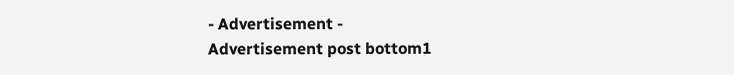- Advertisement -
Advertisement post bottom1